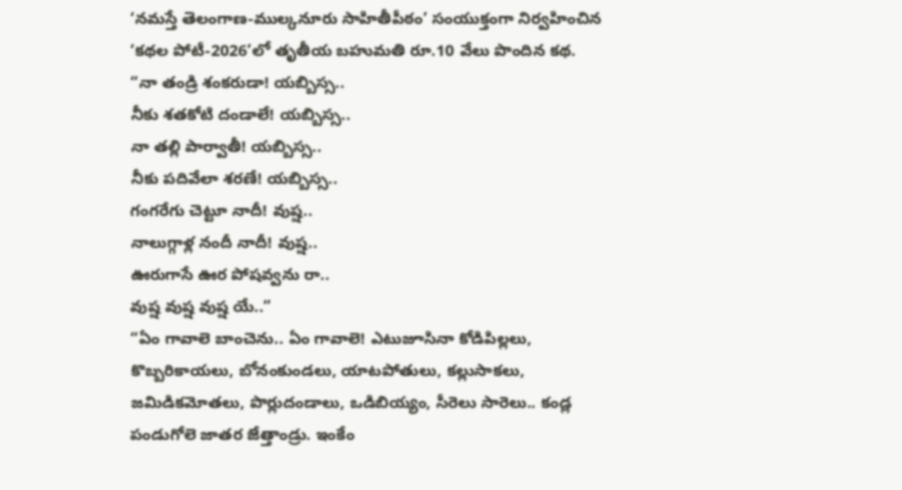‘నమస్తే తెలంగాణ-ముల్కనూరు సాహితీపీఠం’ సంయుక్తంగా నిర్వహించిన ‘కథల పోటీ-2026’లో తృతీయ బహుమతి రూ.10 వేలు పొందిన కథ.
“నా తండ్రి శంకరుడా! యబ్బిస్స..
నీకు శతకోటి దండాలే! యబ్బిస్స..
నా తల్లి పార్వాతీ! యబ్బిస్స..
నీకు పదివేలా శరణే! యబ్బిస్స..
గంగరేగు చెట్టూ నాదీ! వుష్ష..
నాలుగ్గాళ్ల నందీ నాదీ! వుష్ష..
ఊరుగాసే ఊర పోషవ్వను రా..
వుష్ష వుష్ష వుష్ష యే..”
“ఏం గావాలె బాంచెను.. ఏం గావాలె! ఎటుజూసినా కోడిపిల్లలు, కొబ్బరికాయలు, బోనంకుండలు, యాటపోతులు, కల్లుసాకలు, జమిడికమోతలు, పొర్లుదండాలు, ఒడిబియ్యం, సీరెలు సారెలు.. కండ్ల పండుగోలె జాతర జేత్తాండ్రు. ఇంకేం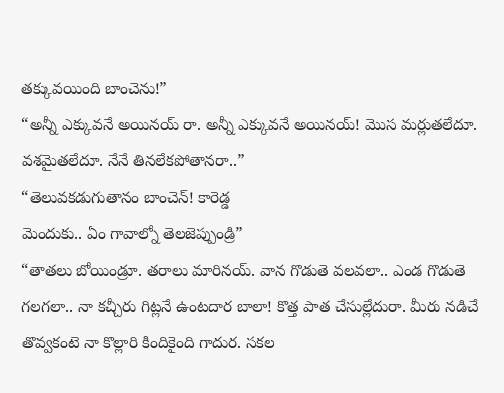తక్కువయింది బాంచెను!”
“అన్నీ ఎక్కువనే అయినయ్ రా. అన్నీ ఎక్కువనే అయినయ్! మొస మర్లుతలేదూ. వశమైతలేదూ. నేనే తినలేకపోతానరా..”
“తెలువకడుగుతానం బాంచెన్! కారెడ్డ
మెందుకు.. ఏం గావాల్నో తెలజెప్పుండ్రి”
“తాతలు బోయిండ్రూ. తరాలు మారినయ్. వాన గొడుతె వలవలా.. ఎండ గొడుతె గలగలా.. నా కచ్చీరు గిట్లనే ఉంటదార బాలా! కొత్త పాత చేసుల్లేదురా. మీరు నడిచే తొవ్వకంటె నా కొల్లారి కిందికైంది గాదుర. సకల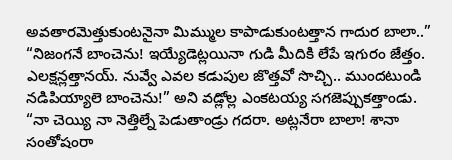అవతారమెత్తుకుంటనైనా మిమ్ముల కాపాడుకుంటత్తాన గాదుర బాలా..”
“నిజంగనే బాంచెను! ఇయ్యేడెట్లయినా గుడి మీదికి లేపే ఇగురం జేత్తం. ఎలక్షన్లత్తానయ్. నువ్వే ఎవల కడుపుల జొత్తవో సొచ్చి.. ముందటుండి నడిపియ్యాలె బాంచెను!” అని వడ్లోల్ల ఎంకటయ్య సగజెప్పుకత్తాండు.
“నా చెయ్యి నా నెత్తిల్నే పెడుతాండ్రు గదరా. అట్లనేరా బాలా! శానా సంతోషంరా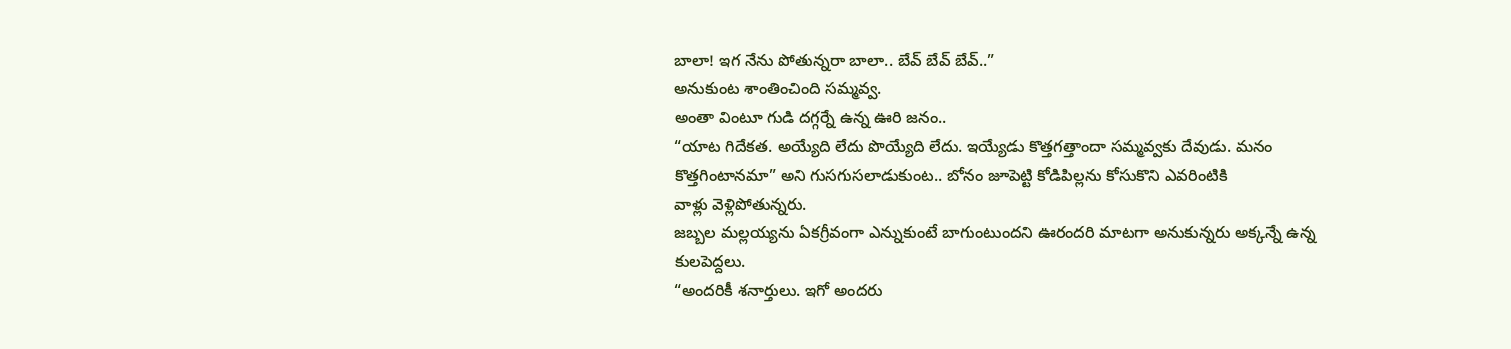బాలా! ఇగ నేను పోతున్నరా బాలా.. బేవ్ బేవ్ బేవ్..”
అనుకుంట శాంతించింది సమ్మవ్వ.
అంతా వింటూ గుడి దగ్గర్నే ఉన్న ఊరి జనం..
“యాట గిదేకత. అయ్యేది లేదు పొయ్యేది లేదు. ఇయ్యేడు కొత్తగత్తాందా సమ్మవ్వకు దేవుడు. మనం కొత్తగింటానమా” అని గుసగుసలాడుకుంట.. బోనం జూపెట్టి కోడిపిల్లను కోసుకొని ఎవరింటికి
వాళ్లు వెళ్లిపోతున్నరు.
జబ్బల మల్లయ్యను ఏకగ్రీవంగా ఎన్నుకుంటే బాగుంటుందని ఊరందరి మాటగా అనుకున్నరు అక్కన్నే ఉన్న కులపెద్దలు.
“అందరికీ శనార్తులు. ఇగో అందరు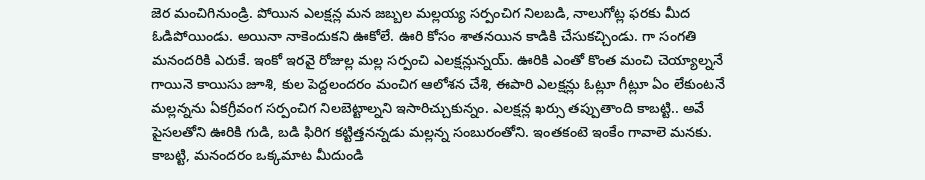జెర మంచిగినుండ్రి. పోయిన ఎలక్షన్ల మన జబ్బల మల్లయ్య సర్పంచిగ నిలబడి, నాలుగోట్ల ఫరకు మీద ఓడిపోయిండు. అయినా నాకెందుకని ఊకోలే. ఊరి కోసం శాతనయిన కాడికి చేసుకచ్చిండు. గా సంగతి మనందరికి ఎరుకే. ఇంకో ఇరవై రోజుల్ల మల్ల సర్పంచి ఎలక్షన్లున్నయ్. ఊరికి ఎంతో కొంత మంచి చెయ్యాల్ననే గాయినె కాయిసు జూశి, కుల పెద్దలందరం మంచిగ ఆలోశన చేశి, ఈపారి ఎలక్షన్లు ఓట్లూ గీట్లూ ఏం లేకుంటనే మల్లన్నను ఏకగ్రీవంగ సర్పంచిగ నిలబెట్టాల్నని ఇసారిచ్చుకున్నం. ఎలక్షన్ల ఖర్సు తప్పుతాంది కాబట్టి.. అవే పైసలతోని ఊరికి గుడి, బడి ఫిరిగ కట్టిత్తనన్నడు మల్లన్న సంబురంతోని. ఇంతకంటె ఇంకేం గావాలె మనకు. కాబట్టి, మనందరం ఒక్కమాట మీదుండి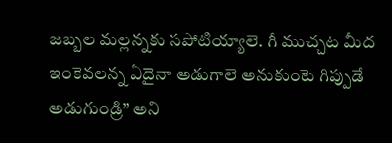జబ్బల మల్లన్నకు సపోటియ్యాలె. గీ ముచ్చట మీద ఇంకెవలన్న ఏదైనా అడుగాలె అనుకుంటె గిప్పుడే అడుగుండ్రి” అని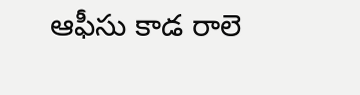ఆఫీసు కాడ రాలె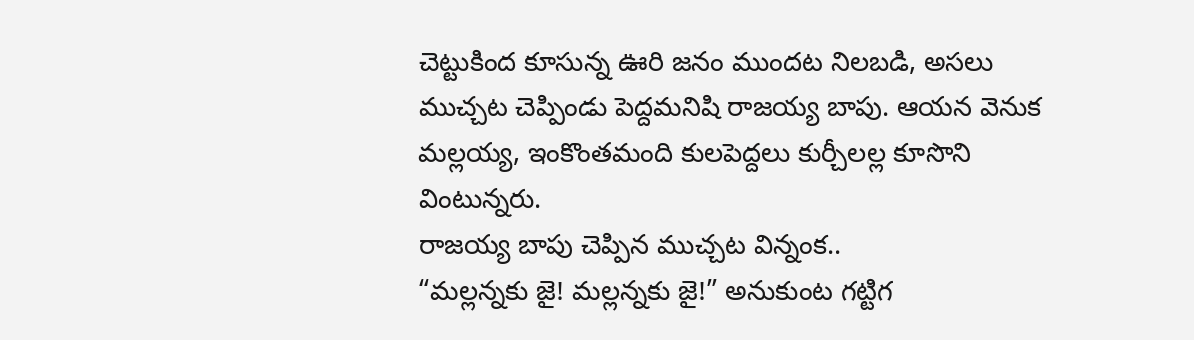చెట్టుకింద కూసున్న ఊరి జనం ముందట నిలబడి, అసలు ముచ్చట చెప్పిండు పెద్దమనిషి రాజయ్య బాపు. ఆయన వెనుక మల్లయ్య, ఇంకొంతమంది కులపెద్దలు కుర్చీలల్ల కూసొని వింటున్నరు.
రాజయ్య బాపు చెప్పిన ముచ్చట విన్నంక..
“మల్లన్నకు జై! మల్లన్నకు జై!” అనుకుంట గట్టిగ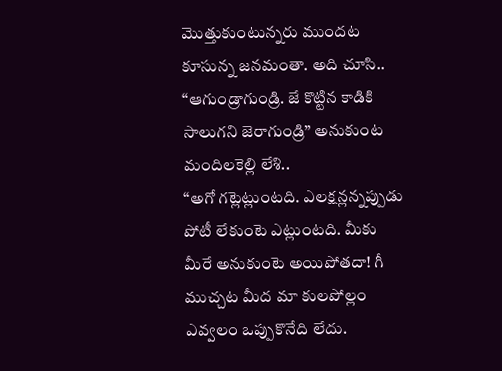మొత్తుకుంటున్నరు ముందట కూసున్న జనమంతా. అది చూసి..
“ఆగుండ్రాగుండ్రి. జే కొట్టిన కాడికి సాలుగని జెరాగుండ్రి” అనుకుంట మందిలకెల్లి లేశి..
“అగో గట్లెట్లుంటది. ఎలక్షన్లన్నప్పుడు పోటీ లేకుంటె ఎట్లుంటది. మీకు మీరే అనుకుంటె అయిపోతదా! గీ ముచ్చట మీద మా కులపోల్లం ఎవ్వలం ఒప్పుకొనేది లేదు.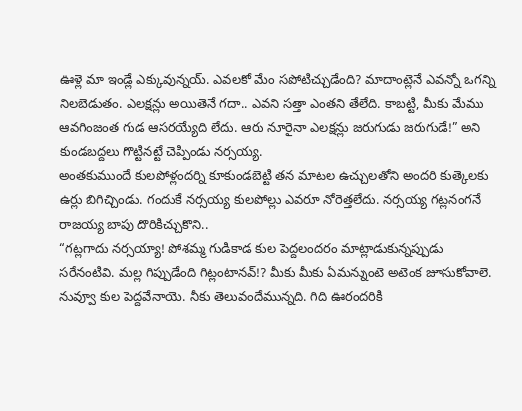ఊళ్లె మా ఇండ్లే ఎక్కువున్నయ్. ఎవలకో మేం సపోటిచ్చుడేంది? మాదాంట్లెనే ఎవన్నో ఒగన్ని నిలబెడుతం. ఎలక్షన్లు అయితెనే గదా.. ఎవని సత్తా ఎంతని తేలేది. కాబట్టి, మీకు మేము ఆవగింజంత గుడ ఆసరయ్యేది లేదు. ఆరు నూరైనా ఎలక్షన్లు జరుగుడు జరుగుడే!” అని కుండబద్దలు గొట్టినట్టే చెప్పిండు నర్సయ్య.
అంతకుముందే కులపోళ్లందర్ని కూకుండబెట్టి తన మాటల ఉచ్చులతోని అందరి కుత్కెలకు ఉర్లు బిగిచ్చిండు. గందుకే నర్సయ్య కులపోల్లు ఎవరూ నోరెత్తలేదు. నర్సయ్య గట్లనంగనే రాజయ్య బాపు దొరికిచ్చుకొని..
“గట్లగాదు నర్సయ్యా! పోశమ్మ గుడికాడ కుల పెద్దలందరం మాట్లాడుకున్నప్పుడు సరేనంటివి. మల్ల గిప్పుడేంది గిట్లంటానవ్!? మీకు మీకు ఏమన్నుంటె అటెంక జూసుకోవాలె. నువ్వూ కుల పెద్దవేనాయె. నీకు తెలువందేమున్నది. గిది ఊరందరికి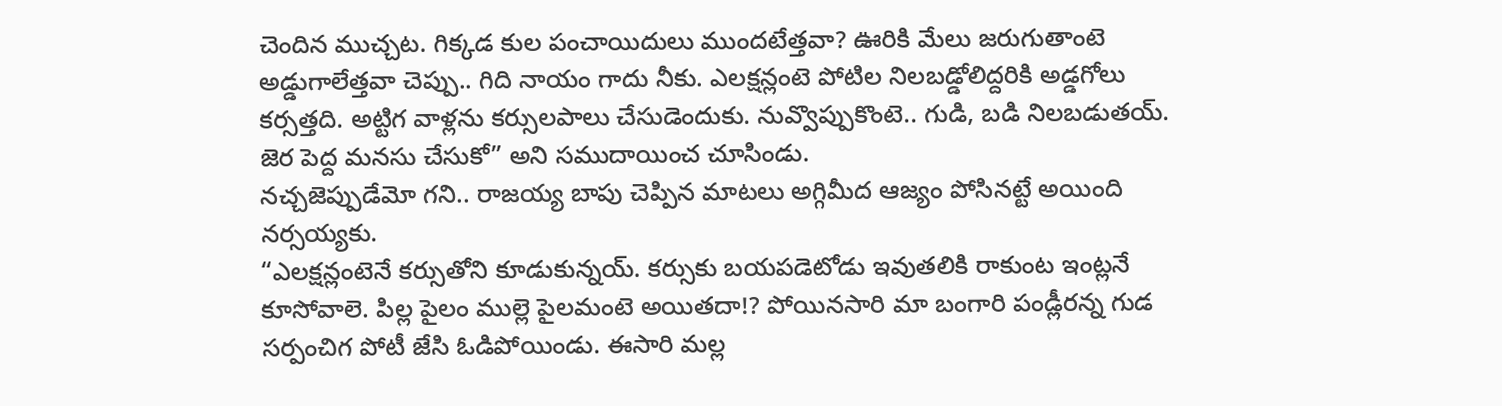చెందిన ముచ్చట. గిక్కడ కుల పంచాయిదులు ముందటేత్తవా? ఊరికి మేలు జరుగుతాంటె అడ్డుగాలేత్తవా చెప్పు.. గిది నాయం గాదు నీకు. ఎలక్షన్లంటె పోటిల నిలబడ్డోలిద్దరికి అడ్డగోలు కర్సత్తది. అట్టిగ వాళ్లను కర్సులపాలు చేసుడెందుకు. నువ్వొప్పుకొంటె.. గుడి, బడి నిలబడుతయ్. జెర పెద్ద మనసు చేసుకో” అని సముదాయించ చూసిండు.
నచ్చజెప్పుడేమో గని.. రాజయ్య బాపు చెప్పిన మాటలు అగ్గిమీద ఆజ్యం పోసినట్టే అయింది నర్సయ్యకు.
“ఎలక్షన్లంటెనే కర్సుతోని కూడుకున్నయ్. కర్సుకు బయపడెటోడు ఇవుతలికి రాకుంట ఇంట్లనే కూసోవాలె. పిల్ల పైలం ముల్లె పైలమంటె అయితదా!? పోయినసారి మా బంగారి పండ్లీరన్న గుడ సర్పంచిగ పోటీ జేసి ఓడిపోయిండు. ఈసారి మల్ల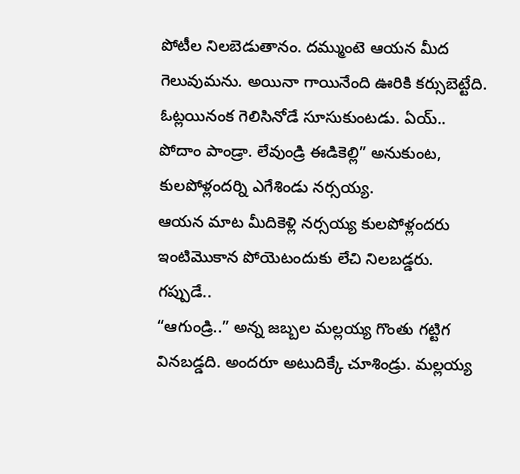పోటీల నిలబెడుతానం. దమ్ముంటె ఆయన మీద గెలువుమను. అయినా గాయినేంది ఊరికి కర్సుబెట్టేది. ఓట్లయినంక గెలిసినోడే సూసుకుంటడు. ఏయ్.. పోదాం పాండ్రా. లేవుండ్రి ఈడికెల్లి” అనుకుంట, కులపోళ్లందర్ని ఎగేశిండు నర్సయ్య.
ఆయన మాట మీదికెళ్లి నర్సయ్య కులపోళ్లందరు ఇంటిమొకాన పోయెటందుకు లేచి నిలబడ్డరు. గప్పుడే..
“ఆగుండ్రి..” అన్న జబ్బల మల్లయ్య గొంతు గట్టిగ వినబడ్డది. అందరూ అటుదిక్కే చూశిండ్రు. మల్లయ్య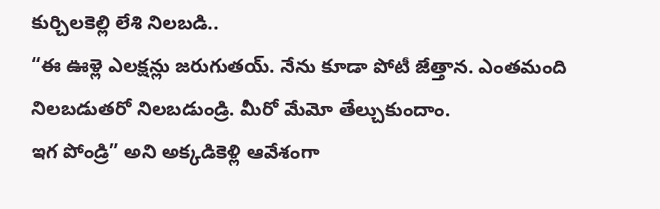కుర్చిలకెల్లి లేశి నిలబడి..
“ఈ ఊళ్లె ఎలక్షన్లు జరుగుతయ్. నేను కూడా పోటీ జేత్తాన. ఎంతమంది నిలబడుతరో నిలబడుండ్రి. మీరో మేమో తేల్చుకుందాం.
ఇగ పోండ్రి” అని అక్కడికెళ్లి ఆవేశంగా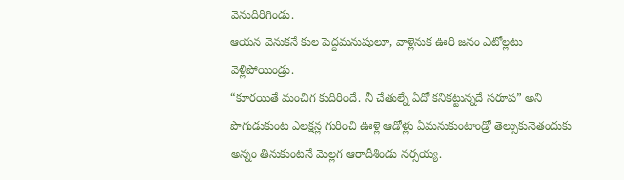వెనుదిరిగిండు.
ఆయన వెనుకనే కుల పెద్దమనుషులూ, వాళ్లెనుక ఊరి జనం ఎటోల్లటు వెళ్లిపోయిండ్రు.
“కూరయితే మంచిగ కుదిరిందే. నీ చేతుల్నే ఏదో కనికట్టున్నదే సరూప” అని పొగుడుకుంట ఎలక్షన్ల గురించి ఊళ్లె ఆడోళ్లు ఏమనుకుంటాండ్రో తెల్సుకునెతందుకు అన్నం తినుకుంటనే మెల్లగ ఆరాదీశిండు నర్సయ్య.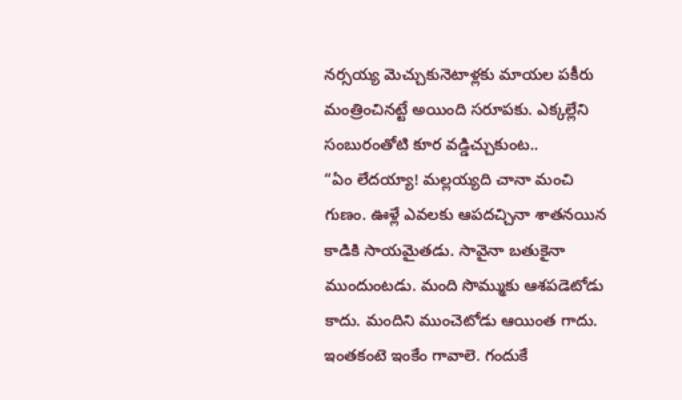నర్సయ్య మెచ్చుకునెటాళ్లకు మాయల పకీరు మంత్రించినట్టే అయింది సరూపకు. ఎక్కల్లేని సంబురంతోటి కూర వడ్డిచ్చుకుంట..
“ఏం లేదయ్యా! మల్లయ్యది చానా మంచి గుణం. ఊళ్లే ఎవలకు ఆపదచ్చినా శాతనయిన కాడికి సాయమైతడు. సావైనా బతుకైనా ముందుంటడు. మంది సొమ్ముకు ఆశపడెటోడు కాదు. మందిని ముంచెటోడు ఆయింత గాదు. ఇంతకంటె ఇంకేం గావాలె. గందుకే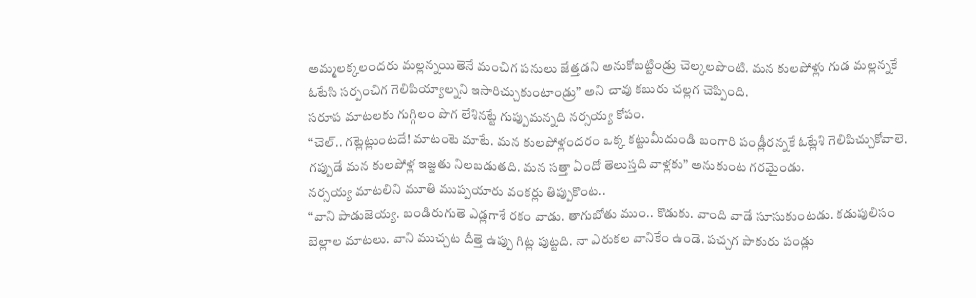అమ్మలక్కలందరు మల్లన్నయితెనే మంచిగ పనులు జేత్తడని అనుకోబట్టిండ్రు చెల్కలపొంటి. మన కులపోళ్లు గుడ మల్లన్నకే ఓటేసి సర్పంచిగ గెలిపియ్యాల్నని ఇసారిచ్చుకుంటాండ్రు” అని చావు కబురు చల్లగ చెప్పింది.
సరూప మాటలకు గుగ్గిలం పొగ లేశినట్టే గుప్పుమన్నది నర్సయ్య కోపం.
“చెల్.. గట్లెట్లుంటదే! మాటంటె మాటే. మన కులపోళ్లందరం ఒక్క కట్టుమీదుండి బంగారి పండ్లీరన్నకే ఓట్లేశి గెలిపిచ్చుకోవాలె. గప్పుడే మన కులపోళ్ల ఇజ్జతు నిలబడుతది. మన సత్తా ఏందో తెలుస్తది వాళ్లకు” అనుకుంట గరమైండు.
నర్సయ్య మాటలిని మూతి ముప్పయారు వంకర్లు తిప్పుకొంట..
“వాని పాడుజెయ్య. బండిరుగుతె ఎడ్లగాశే రకం వాడు. తాగుబోతు ముం.. కొడుకు. వాంది వాడే సూసుకుంటడు. కడుపులిసం బెల్లాల మాటలు. వాని ముచ్చట దీత్తె ఉప్పు గిట్ల పుట్టది. నా ఎరుకల వానికేం ఉండె. పచ్చగ పాకురు పండ్లు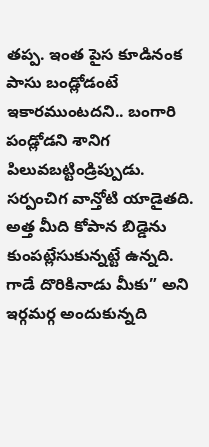తప్ప. ఇంత పైస కూడినంక పాసు బండ్లోడంటే ఇకారముంటదని.. బంగారి పండ్లోడని శానిగ పిలువబట్టిండ్రిప్పుడు. సర్పంచిగ వాన్తోటి యాడైతది. అత్త మీది కోపాన బిడ్డెను కుంపట్లేసుకున్నట్టే ఉన్నది. గాడే దొరికినాడు మీకు” అని ఇర్గమర్గ అందుకున్నది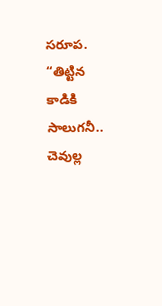సరూప.
“తిట్టిన కాడికి సాలుగనీ.. చెవుల్ల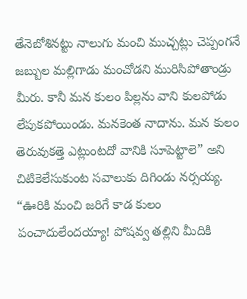తేనెబోశినట్టు నాలుగు మంచి ముచ్చట్లు చెప్పంగనే జబ్బుల మల్లిగాడు మంచోడని మురిసిపోతాండ్రు మీరు. కానీ మన కులం పిల్లను వాని కులపోడు లేపుకపోయిండు. మనకెంత నాదాను. మన కులం తెరువుకత్తె ఎట్లుంటదో వానికి సూపెట్టాలె” అని చిటికెలేసుకుంట సవాలుకు దిగిండు నర్సయ్య.
“ఊరికి మంచి జరిగే కాడ కులం పంచాదులేందయ్యా! పోషవ్వ తల్లిని మీదికి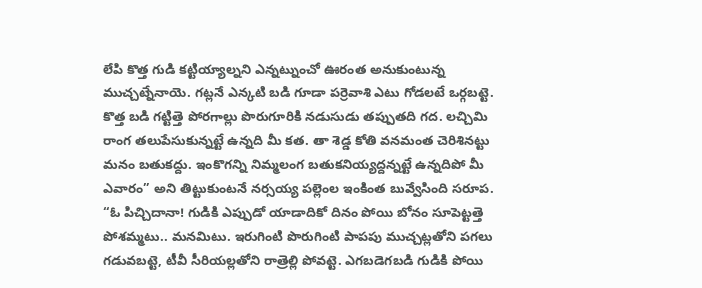లేపి కొత్త గుడి కట్టియ్యాల్నని ఎన్నట్నుంచో ఊరంత అనుకుంటున్న ముచ్చట్నేనాయె. గట్లనే ఎన్కటి బడి గూడా పర్రెవాశి ఎటు గోడలటే ఒర్గబట్టె. కొత్త బడి గట్టిత్తె పోరగాల్లు పొరుగూరికి నడుసుడు తప్పుతది గద. లచ్చిమి రాంగ తలుపేసుకున్నట్టే ఉన్నది మీ కత. తా శెడ్డ కోతి వనమంత చెరిశినట్టు మనం బతుకద్దు. ఇంకొగన్ని నిమ్మలంగ బతుకనియ్యద్దన్నట్టే ఉన్నదిపో మీ ఎవారం” అని తిట్టుకుంటనే నర్సయ్య పల్లెంల ఇంకింత బువ్వేసింది సరూప.
“ఓ పిచ్చిదానా! గుడికి ఎప్పుడో యాడాదికో దినం పోయి బోనం సూపెట్టత్తె పోశమ్మటు.. మనమిటు. ఇరుగింటి పొరుగింటి పాపపు ముచ్చట్లతోని పగలు గడువబట్టె, టీవీ సీరియల్లతోని రాత్రెల్లి పోవట్టె. ఎగబడెగబడి గుడికి పోయి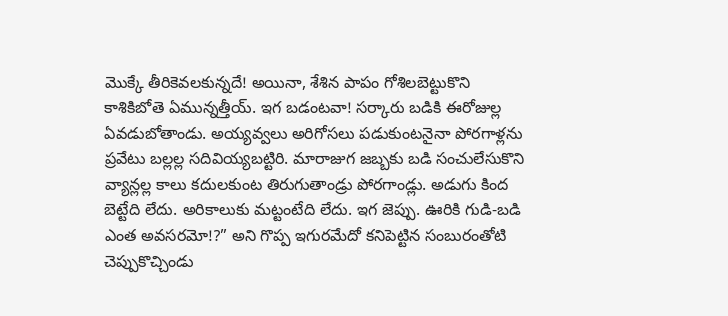మొక్కే తీరికెవలకున్నదే! అయినా, శేశిన పాపం గోశిలబెట్టుకొని కాశికిబోతె ఏమున్నత్తీయ్. ఇగ బడంటవా! సర్కారు బడికి ఈరోజుల్ల ఏవడుబోతాండు. అయ్యవ్వలు అరిగోసలు పడుకుంటనైనా పోరగాళ్లను ప్రవేటు బల్లల్ల సదివియ్యబట్టిరి. మారాజుగ జబ్బకు బడి సంచులేసుకొని వ్యాన్లల్ల కాలు కదులకుంట తిరుగుతాండ్రు పోరగాండ్లు. అడుగు కింద బెట్టేది లేదు. అరికాలుకు మట్టంటేది లేదు. ఇగ జెప్పు. ఊరికి గుడి-బడి ఎంత అవసరమో!?” అని గొప్ప ఇగురమేదో కనిపెట్టిన సంబురంతోటి చెప్పుకొచ్చిండు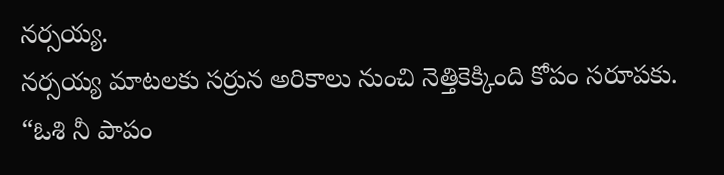నర్సయ్య.
నర్సయ్య మాటలకు సర్రున అరికాలు నుంచి నెత్తికెక్కింది కోపం సరూపకు.
“ఓశి నీ పాపం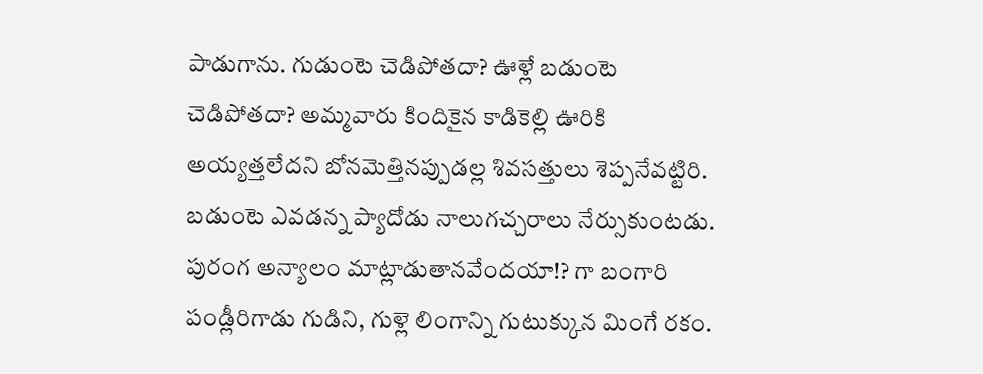పాడుగాను. గుడుంటె చెడిపోతదా? ఊళ్లే బడుంటె చెడిపోతదా? అమ్మవారు కిందికైన కాడికెల్లి ఊరికి అయ్యత్తలేదని బోనమెత్తినప్పుడల్ల శివసత్తులు శెప్పనేవట్టిరి. బడుంటె ఎవడన్న ప్యాదోడు నాలుగచ్చరాలు నేర్సుకుంటడు. పురంగ అన్యాలం మాట్లాడుతానవేందయా!? గా బంగారి పండ్లీరిగాడు గుడిని, గుళ్లె లింగాన్ని గుటుక్కున మింగే రకం.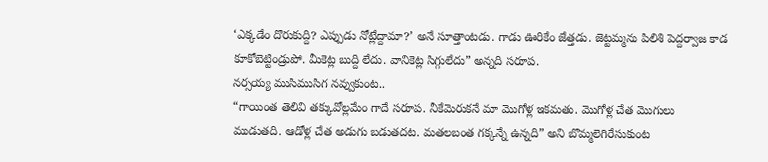‘ఎక్కడేం దొరుకుద్ది? ఎప్పుడు నోట్లేద్దామా?’ అనే సూత్తాంటడు. గాడు ఊరికేం జేత్తడు. జెట్టమ్మను పిలిశి పెద్దర్వాజ కాడ కూకోబెట్టిండ్రుపో. మీకెట్ల బుద్ది లేదు. వానికెట్ల సిగ్గులేదు” అన్నది సరూప.
నర్సయ్య ముసిముసిగ నవ్వుకుంట..
“గాయింత తెలివి తక్కువోల్లమేం గాదే సరూప. నీకేమెరుకనే మా మొగోళ్ల ఇకమతు. మొగోళ్ల చేత మొగులు ముడుతది. ఆడోళ్ల చేత అడుగు బడుతదట. మతలబంత గక్కన్నే ఉన్నది” అని బొమ్మలెగిరేసుకుంట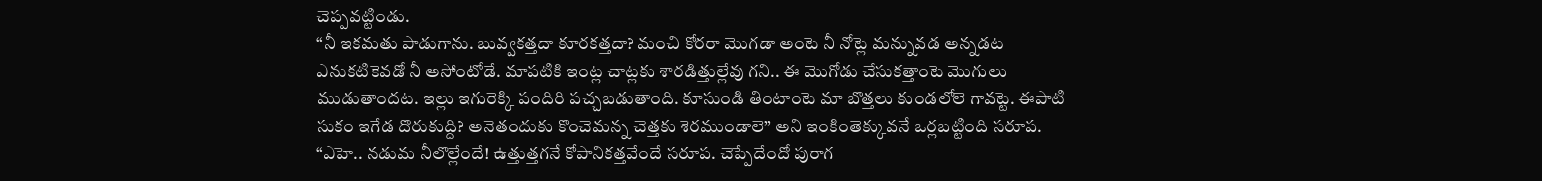చెప్పవట్టిండు.
“నీ ఇకమతు పాడుగాను. బువ్వకత్తదా కూరకత్తదా? మంచి కోరరా మొగడా అంటె నీ నోట్లె మన్నువడ అన్నడట ఎనుకటికెవడో నీ అసోంటోడే. మాపటికి ఇంట్ల చాట్లకు శారడిత్తుల్లేవు గని.. ఈ మొగోడు చేసుకత్తాంటె మొగులు ముడుతాందట. ఇల్లు ఇగురెక్కి పందిరి పచ్చబడుతాంది. కూసుండి తింటాంటె మా బొత్తలు కుండలోలె గావట్టె. ఈపాటి సుకం ఇగేడ దొరుకుద్ది? అనెతందుకు కొంచెమన్న చెత్తకు శెరముండాలె” అని ఇంకింతెక్కువనే ఒర్లబట్టింది సరూప.
“ఎహె.. నడుమ నీలొల్లేందే! ఉత్తుత్తగనే కోపానికత్తవేందే సరూప. చెప్పేదేందో పురాగ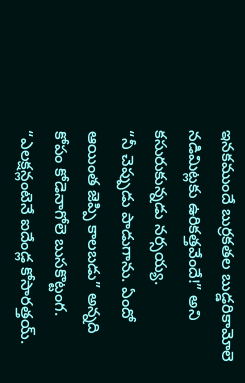ఇనకముందే బుర్రకతల బుడ్డరికామోలె నడిమిట్లకు ఉరికత్తవేందే!” అని కసురుకున్నడు నర్సయ్య.
“నీ చెప్పుడు పాడుగాను. ఏందో ఆయింత జెప్పి కాలబడు” అన్నది కోపం కోడెనాగోలె బుసకొట్టంగ.
“ఎలక్షన్లంటెనే ఐదేండ్ల కోసారత్తయ్.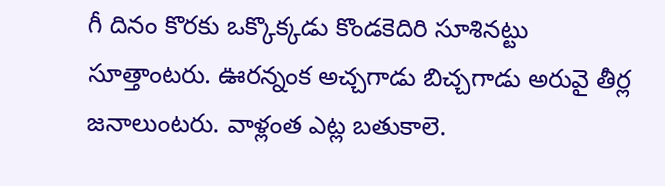గీ దినం కొరకు ఒక్కొక్కడు కొండకెదిరి సూశినట్టు సూత్తాంటరు. ఊరన్నంక అచ్చగాడు బిచ్చగాడు అరువై తీర్ల జనాలుంటరు. వాళ్లంత ఎట్ల బతుకాలె.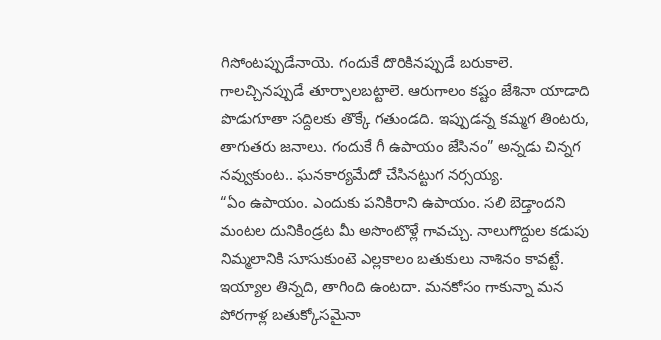గిసోంటప్పుడేనాయె. గందుకే దొరికినప్పుడే బరుకాలె. గాలచ్చినప్పుడే తూర్పాలబట్టాలె. ఆరుగాలం కష్టం జేశినా యాడాది పొడుగూతా సద్దిలకు తొక్కే గతుండది. ఇప్పుడన్న కమ్మగ తింటరు, తాగుతరు జనాలు. గందుకే గీ ఉపాయం జేసినం” అన్నడు చిన్నగ నవ్వుకుంట.. ఘనకార్యమేదో చేసినట్టుగ నర్సయ్య.
“ఏం ఉపాయం. ఎందుకు పనికిరాని ఉపాయం. సలి బెడ్తాందని మంటల దునికిండ్రట మీ అసొంటొళ్లే గావచ్చు. నాలుగొద్దుల కడుపు నిమ్మలానికి సూసుకుంటె ఎల్లకాలం బతుకులు నాశినం కావట్టే. ఇయ్యాల తిన్నది, తాగింది ఉంటదా. మనకోసం గాకున్నా మన పోరగాళ్ల బతుక్కోసమైనా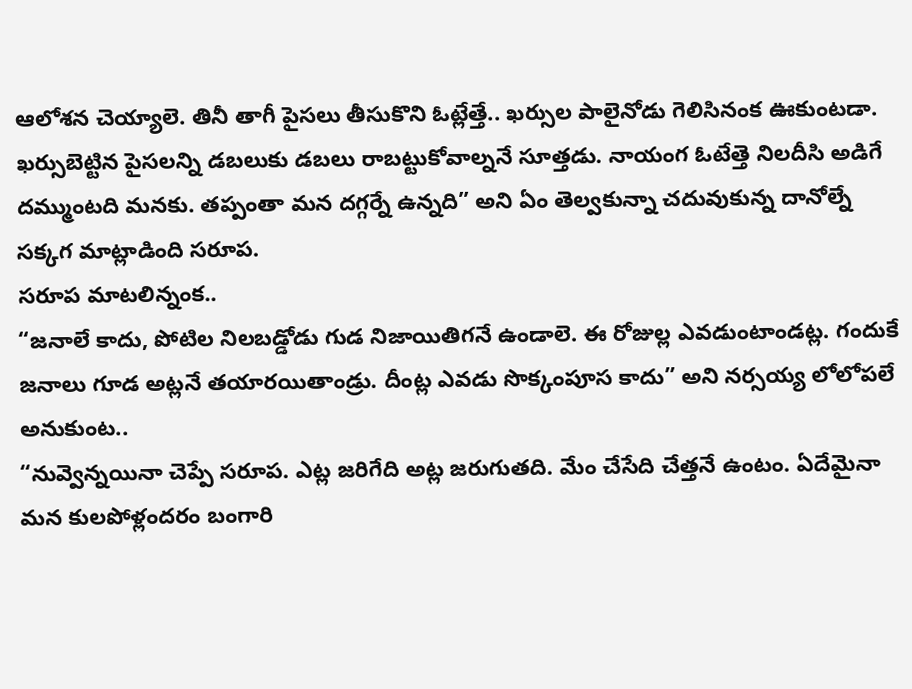ఆలోశన చెయ్యాలె. తినీ తాగీ పైసలు తీసుకొని ఓట్లేత్తే.. ఖర్సుల పాలైనోడు గెలిసినంక ఊకుంటడా. ఖర్సుబెట్టిన పైసలన్ని డబలుకు డబలు రాబట్టుకోవాల్ననే సూత్తడు. నాయంగ ఓటేత్తె నిలదీసి అడిగే దమ్ముంటది మనకు. తప్పంతా మన దగ్గర్నే ఉన్నది” అని ఏం తెల్వకున్నా చదువుకున్న దానోల్నే సక్కగ మాట్లాడింది సరూప.
సరూప మాటలిన్నంక..
“జనాలే కాదు, పోటిల నిలబడ్డోడు గుడ నిజాయితిగనే ఉండాలె. ఈ రోజుల్ల ఎవడుంటాండట్ల. గందుకే జనాలు గూడ అట్లనే తయారయితాండ్రు. దీంట్ల ఎవడు సొక్కంపూస కాదు” అని నర్సయ్య లోలోపలే అనుకుంట..
“నువ్వెన్నయినా చెప్పే సరూప. ఎట్ల జరిగేది అట్ల జరుగుతది. మేం చేసేది చేత్తనే ఉంటం. ఏదేమైనా మన కులపోళ్లందరం బంగారి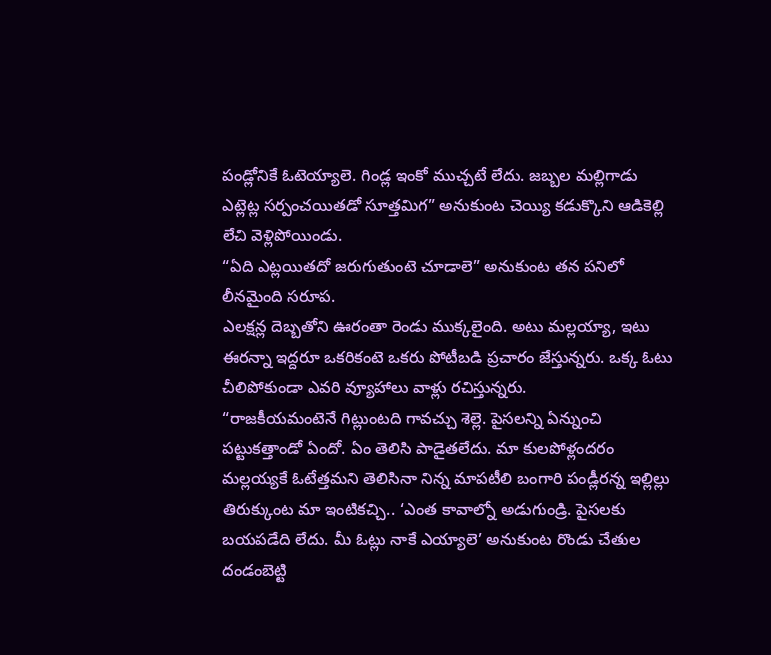పండ్లోనికే ఓటెయ్యాలె. గిండ్ల ఇంకో ముచ్చటే లేదు. జబ్బల మల్లిగాడు ఎట్లెట్ల సర్పంచయితడో సూత్తమిగ” అనుకుంట చెయ్యి కడుక్కొని ఆడికెల్లి లేచి వెళ్లిపోయిండు.
“ఏది ఎట్లయితదో జరుగుతుంటె చూడాలె” అనుకుంట తన పనిలో లీనమైంది సరూప.
ఎలక్షన్ల దెబ్బతోని ఊరంతా రెండు ముక్కలైంది. అటు మల్లయ్యా, ఇటు ఈరన్నా ఇద్దరూ ఒకరికంటె ఒకరు పోటీబడి ప్రచారం జేస్తున్నరు. ఒక్క ఓటు చీలిపోకుండా ఎవరి వ్యూహాలు వాళ్లు రచిస్తున్నరు.
“రాజకీయమంటెనే గిట్లుంటది గావచ్చు శెల్లె. పైసలన్ని ఏన్నుంచి పట్టుకత్తాండో ఏందో. ఏం తెలిసి పాడైతలేదు. మా కులపోళ్లందరం మల్లయ్యకే ఓటేత్తమని తెలిసినా నిన్న మాపటీలి బంగారి పండ్లీరన్న ఇల్లిల్లు తిరుక్కుంట మా ఇంటికచ్చి.. ‘ఎంత కావాల్నో అడుగుండ్రి. పైసలకు బయపడేది లేదు. మీ ఓట్లు నాకే ఎయ్యాలె’ అనుకుంట రొండు చేతుల దండంబెట్టి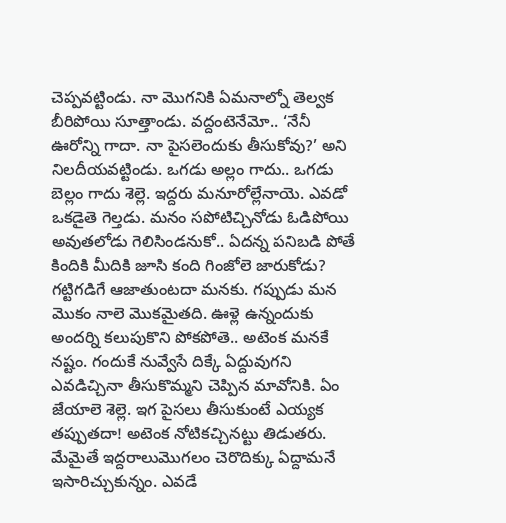చెప్పవట్టిండు. నా మొగనికి ఏమనాల్నో తెల్వక బీరిపోయి సూత్తాండు. వద్దంటెనేమో.. ‘నేనీ ఊరోన్ని గాదా. నా పైసలెందుకు తీసుకోవు?’ అని నిలదీయవట్టిండు. ఒగడు అల్లం గాదు.. ఒగడు బెల్లం గాదు శెల్లె. ఇద్దరు మనూరోల్లేనాయె. ఎవడో ఒకడైతె గెల్తడు. మనం సపోటిచ్చినోడు ఓడిపోయి అవుతలోడు గెలిసిండనుకో.. ఏదన్న పనిబడి పోతే కిందికి మీదికి జూసి కంది గింజోలె జారుకోడు? గట్టిగడిగే ఆజాతుంటదా మనకు. గప్పుడు మన మొకం నాలె మొకమైతది. ఊళ్లె ఉన్నందుకు అందర్ని కలుపుకొని పోకపోతె.. అటెంక మనకే నష్టం. గందుకే నువ్వేసే దిక్కే ఏద్దువుగని ఎవడిచ్చినా తీసుకొమ్మని చెప్పిన మావోనికి. ఏం జేయాలె శెల్లె. ఇగ పైసలు తీసుకుంటే ఎయ్యక తప్పుతదా! అటెంక నోటికచ్చినట్టు తిడుతరు. మేమైతే ఇద్దరాలుమొగలం చెరొదిక్కు ఏద్దామనే ఇసారిచ్చుకున్నం. ఎవడే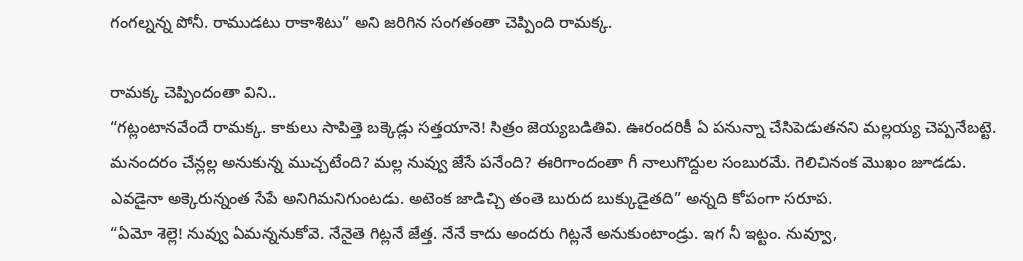గంగల్నన్న పోనీ. రాముడటు రాకాశిటు” అని జరిగిన సంగతంతా చెప్పింది రామక్క.

రామక్క చెప్పిందంతా విని..
“గట్లంటానవేందే రామక్క. కాకులు సాపిత్తె బక్కెడ్లు సత్తయానె! సిత్రం జెయ్యబడితివి. ఊరందరికీ ఏ పనున్నా చేసిపెడుతనని మల్లయ్య చెప్పనేబట్టె. మనందరం చేన్లల్ల అనుకున్న ముచ్చటేంది? మల్ల నువ్వు జేసే పనేంది? ఈరిగాందంతా గీ నాలుగొద్దుల సంబురమే. గెలిచినంక మొఖం జూడడు. ఎవడైనా అక్కెరున్నంత సేపే అనిగిమనిగుంటడు. అటెంక జాడిచ్చి తంతె బురుద బుక్కుడైతది” అన్నది కోపంగా సరూప.
“ఏమో శెల్లె! నువ్వు ఏమన్ననుకోవె. నేనైతె గిట్లనే జేత్త. నేనే కాదు అందరు గిట్లనే అనుకుంటాండ్రు. ఇగ నీ ఇట్టం. నువ్వూ,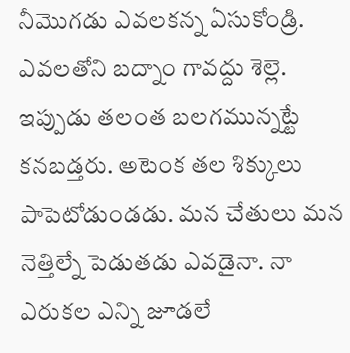నీమొగడు ఎవలకన్న ఏసుకోండ్రి. ఎవలతోని బద్నాం గావద్దు శెల్లె. ఇప్పుడు తలంత బలగమున్నట్టే కనబడ్తరు. అటెంక తల శిక్కులు పాపెటోడుండడు. మన చేతులు మన నెత్తిల్నే పెడుతడు ఎవడైనా. నా ఎరుకల ఎన్ని జూడలే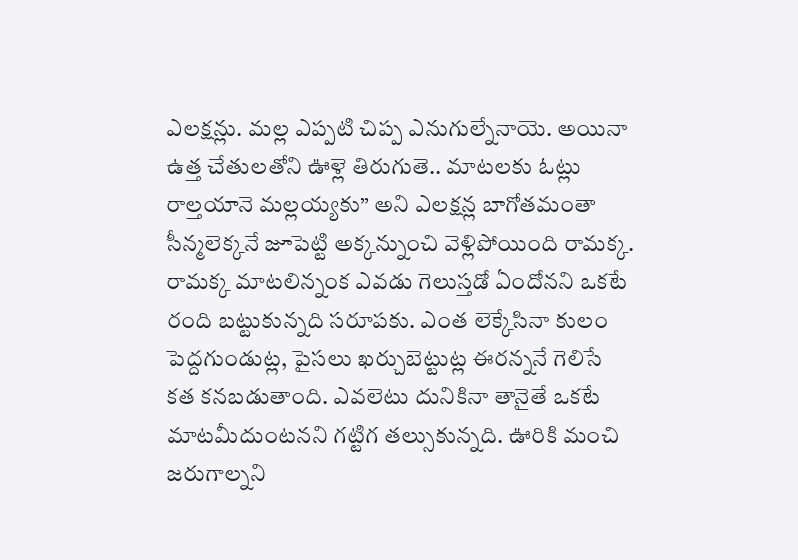ఎలక్షన్లు. మల్ల ఎప్పటి చిప్ప ఎనుగుల్నేనాయె. అయినా ఉత్త చేతులతోని ఊళ్లె తిరుగుతె.. మాటలకు ఓట్లు రాల్తయానె మల్లయ్యకు” అని ఎలక్షన్ల బాగోతమంతా సీన్మలెక్కనే జూపెట్టి అక్కన్నుంచి వెళ్లిపోయింది రామక్క.
రామక్క మాటలిన్నంక ఎవడు గెలుస్తడో ఏందోనని ఒకటే రంది బట్టుకున్నది సరూపకు. ఎంత లెక్కేసినా కులం పెద్దగుండుట్ల, పైసలు ఖర్చుబెట్టుట్ల ఈరన్ననే గెలిసే కత కనబడుతాంది. ఎవలెటు దునికినా తానైతే ఒకటే మాటమీదుంటనని గట్టిగ తల్సుకున్నది. ఊరికి మంచి జరుగాల్నని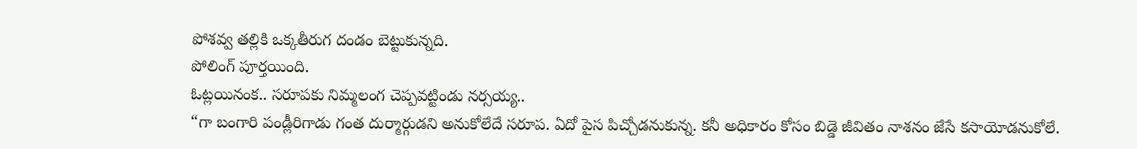పోశవ్వ తల్లికి ఒక్కతీరుగ దండం బెట్టుకున్నది.
పోలింగ్ పూర్తయింది.
ఓట్లయినంక.. సరూపకు నిమ్మలంగ చెప్పవట్టిండు నర్సయ్య..
“గా బంగారి పండ్లీరిగాడు గంత దుర్మార్గుడని అనుకోలేదే సరూప. ఏదో పైస పిచ్చోడనుకున్న. కనీ అధికారం కోసం బిడ్డె జీవితం నాశనం జేసే కసాయోడనుకోలే.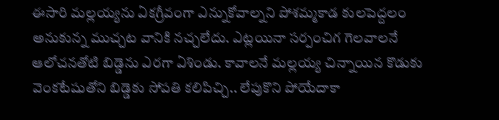ఈసారి మల్లయ్యను ఏకగ్రీవంగా ఎన్నుకోవాల్నని పోశమ్మకాడ కులపెద్దలం అనుకున్న ముచ్చట వానికి నచ్చలేదు. ఎట్లయినా సర్పంచిగ గెలవాలనే ఆలోచనతోటి బిడ్డెను ఎరగా ఏశిండు. కావాలనే మల్లయ్య చిన్నాయిన కొడుకు వెంకటేషుతోని బిడ్డెకు సోపతి కలిపిచ్చి.. లేపుకొని పోయేదాకా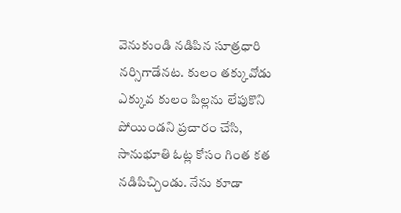వెనుకుండి నడిపిన సూత్రధారి నర్సిగాడేనట. కులం తక్కువోడు ఎక్కువ కులం పిల్లను లేపుకొని పోయిండని ప్రచారం చేసి, సానుభూతి ఓట్ల కోసం గింత కత నడిపిచ్చిండు. నేను కూడా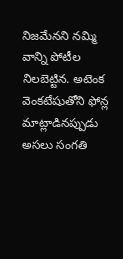నిజమేనని నమ్మి వాన్ని పోటీల నిలబెట్టిన. అటెంక వెంకటేషుతోని ఫోన్ల మాట్లాడినప్పుడు అసలు సంగతి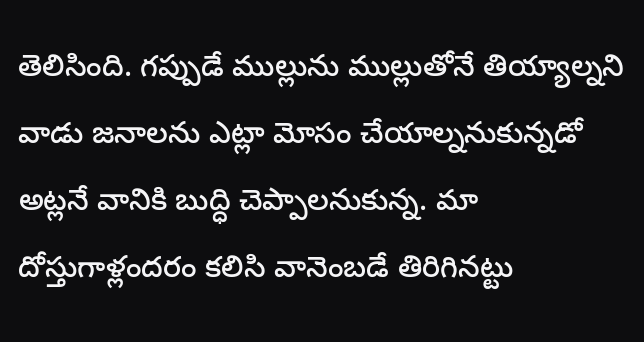తెలిసింది. గప్పుడే ముల్లును ముల్లుతోనే తియ్యాల్నని వాడు జనాలను ఎట్లా మోసం చేయాల్ననుకున్నడో అట్లనే వానికి బుద్ధి చెప్పాలనుకున్న. మా దోస్తుగాళ్లందరం కలిసి వానెంబడే తిరిగినట్టు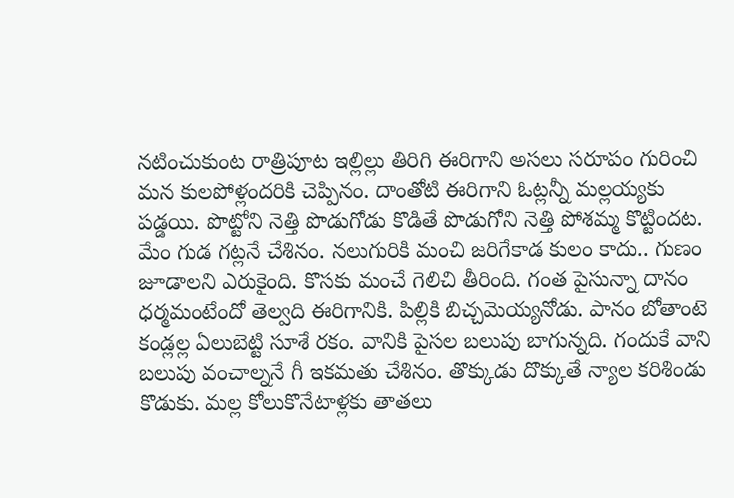నటించుకుంట రాత్రిపూట ఇల్లిల్లు తిరిగి ఈరిగాని అసలు సరూపం గురించి మన కులపోళ్లందరికి చెప్పినం. దాంతోటి ఈరిగాని ఓట్లన్నీ మల్లయ్యకు పడ్డయి. పొట్టోని నెత్తి పొడుగోడు కొడితే పొడుగోని నెత్తి పోశమ్మ కొట్టిందట.
మేం గుడ గట్లనే చేశినం. నలుగురికి మంచి జరిగేకాడ కులం కాదు.. గుణం జూడాలని ఎరుకైంది. కొసకు మంచే గెలిచి తీరింది. గంత పైసున్నా దానం ధర్మమంటేందో తెల్వది ఈరిగానికి. పిల్లికి బిచ్చమెయ్యనోడు. పానం బోతాంటె కండ్లల్ల ఏలుబెట్టి సూశే రకం. వానికి పైసల బలుపు బాగున్నది. గందుకే వాని బలుపు వంచాల్ననే గీ ఇకమతు చేశినం. తొక్కుడు దొక్కుతే న్యాల కరిశిండు కొడుకు. మల్ల కోలుకొనేటాళ్లకు తాతలు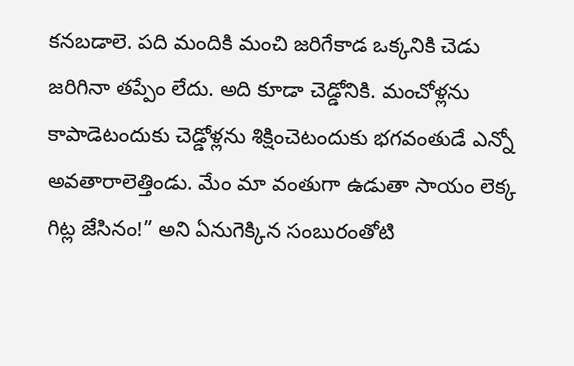కనబడాలె. పది మందికి మంచి జరిగేకాడ ఒక్కనికి చెడు జరిగినా తప్పేం లేదు. అది కూడా చెడ్డోనికి. మంచోళ్లను కాపాడెటందుకు చెడ్డోళ్లను శిక్షించెటందుకు భగవంతుడే ఎన్నో అవతారాలెత్తిండు. మేం మా వంతుగా ఉడుతా సాయం లెక్క గిట్ల జేసినం!” అని ఏనుగెక్కిన సంబురంతోటి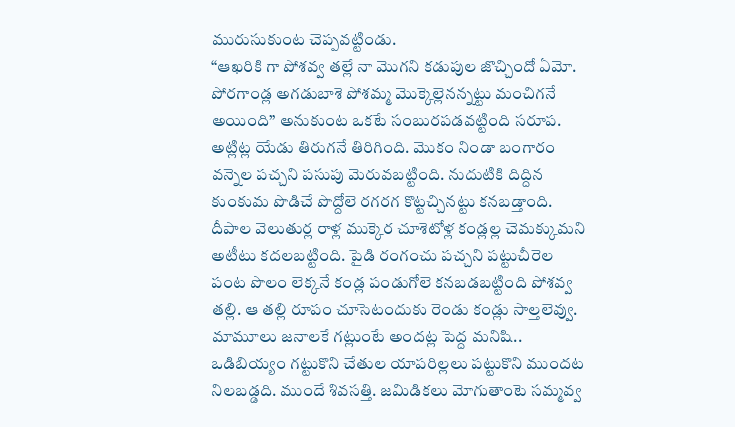మురుసుకుంట చెప్పవట్టిండు.
“ఆఖరికి గా పోశవ్వ తల్లే నా మొగని కడుపుల జొచ్చిందో ఏమో. పోరగాండ్ల అగడుబాశె పోశమ్మ మొక్కెల్లెనన్నట్టు మంచిగనే అయింది” అనుకుంట ఒకటే సంబురపడవట్టింది సరూప.
అట్లిట్ల యేడు తిరుగనే తిరిగింది. మొకం నిండా బంగారం వన్నెల పచ్చని పసుపు మెరువబట్టింది. నుదుటికి దిద్దిన కుంకుమ పొడిచే పొద్దోలె రగరగ కొట్టచ్చినట్టు కనబడ్తాంది. దీపాల వెలుతుర్ల రాళ్ల ముక్కెర చూశెటోళ్ల కండ్లల్ల చెమక్కుమని అటీటు కదలబట్టింది. పైడి రంగంచు పచ్చని పట్టుచీరెల పంట పొలం లెక్కనే కండ్ల పండుగోలె కనబడబట్టింది పోశవ్వ తల్లి. ఆ తల్లి రూపం చూసెటందుకు రెండు కండ్లు సాల్తలెవ్వు. మామూలు జనాలకే గట్లుంటే అందట్ల పెద్ద మనిషి.. ఒడిబియ్యం గట్టుకొని చేతుల యాపరిల్లలు పట్టుకొని ముందట నిలబడ్డది. ముందే శివసత్తి. జమిడికలు మోగుతాంటె సమ్మవ్వ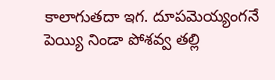కాలాగుతదా ఇగ. దూపమెయ్యంగనే పెయ్యి నిండా పోశవ్వ తల్లి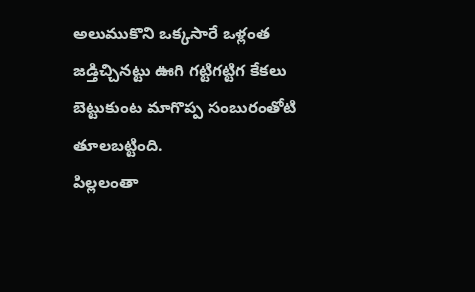అలుముకొని ఒక్కసారే ఒళ్లంత జడ్తిచ్చినట్టు ఊగి గట్టిగట్టిగ కేకలు బెట్టుకుంట మాగొప్ప సంబురంతోటి తూలబట్టింది.
పిల్లలంతా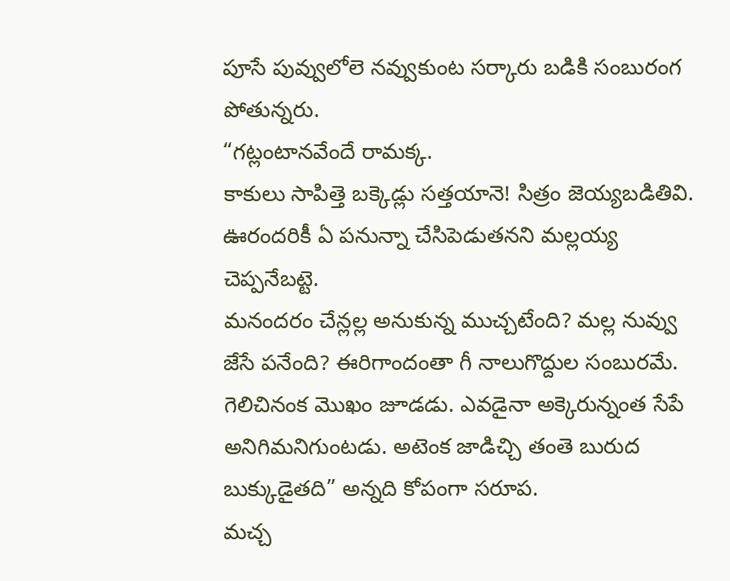పూసే పువ్వులోలె నవ్వుకుంట సర్కారు బడికి సంబురంగ పోతున్నరు.
“గట్లంటానవేందే రామక్క.
కాకులు సాపిత్తె బక్కెడ్లు సత్తయానె! సిత్రం జెయ్యబడితివి. ఊరందరికీ ఏ పనున్నా చేసిపెడుతనని మల్లయ్య చెప్పనేబట్టె.
మనందరం చేన్లల్ల అనుకున్న ముచ్చటేంది? మల్ల నువ్వు జేసే పనేంది? ఈరిగాందంతా గీ నాలుగొద్దుల సంబురమే. గెలిచినంక మొఖం జూడడు. ఎవడైనా అక్కెరున్నంత సేపే అనిగిమనిగుంటడు. అటెంక జాడిచ్చి తంతె బురుద బుక్కుడైతది” అన్నది కోపంగా సరూప.
మచ్చ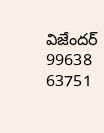విజేందర్
99638 63751